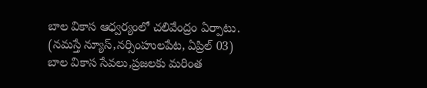బాల వికాస ఆధ్వర్యంలో చలివేంద్రం ఏర్పాటు.
(నమస్తే న్యూస్,నర్సింహులపేట, ఏప్రిల్ 03)
బాల వికాస సేవలు,ప్రజలకు మరింత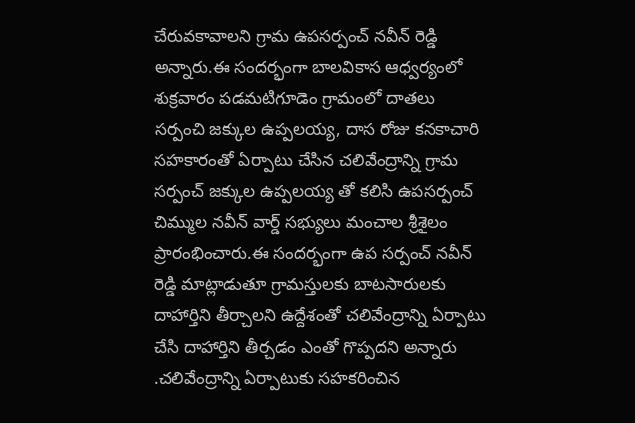చేరువకావాలని గ్రామ ఉపసర్పంచ్ నవీన్ రెడ్డి అన్నారు.ఈ సందర్భంగా బాలవికాస ఆధ్వర్యంలో శుక్రవారం పడమటిగూడెం గ్రామంలో దాతలు సర్పంచి జక్కుల ఉప్పలయ్య, దాస రోజు కనకాచారి సహకారంతో ఏర్పాటు చేసిన చలివేంద్రాన్ని గ్రామ సర్పంచ్ జక్కుల ఉప్పలయ్య తో కలిసి ఉపసర్పంచ్ చిమ్ముల నవీన్ వార్డ్ సభ్యులు మంచాల శ్రీశైలం ప్రారంభించారు.ఈ సందర్భంగా ఉప సర్పంచ్ నవీన్ రెడ్డి మాట్లాడుతూ గ్రామస్తులకు బాటసారులకు దాహార్తిని తీర్చాలని ఉద్దేశంతో చలివేంద్రాన్ని ఏర్పాటు చేసి దాహార్తిని తీర్చడం ఎంతో గొప్పదని అన్నారు .చలివేంద్రాన్ని ఏర్పాటుకు సహకరించిన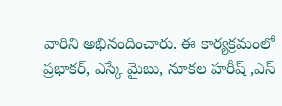వారిని అభినందించారు. ఈ కార్యక్రమంలో ప్రభాకర్, ఎస్కే మైబు, నూకల హరీష్ ,ఎస్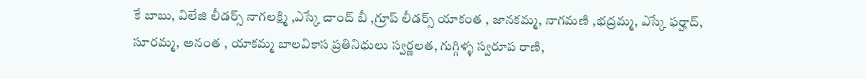కే బాబు, విలేజి లీడర్స్ నాగలక్ష్మి ,ఎస్కే చాంద్ బీ ,గ్రూప్ లీడర్స్ యాకంత , జానకమ్మ, నాగమణి ,భద్రమ్మ, ఎస్కే ఫర్హాద్, సూరమ్మ, అనంత , యాకమ్మ బాలవికాస ప్రతినిధులు స్వర్ణలత, గుగ్గిళ్ళ స్వరూప రాణి,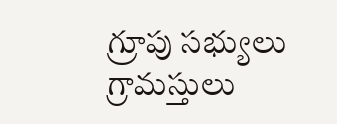గ్రూపు సభ్యులు గ్రామస్తులు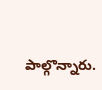పాల్గొన్నారు.